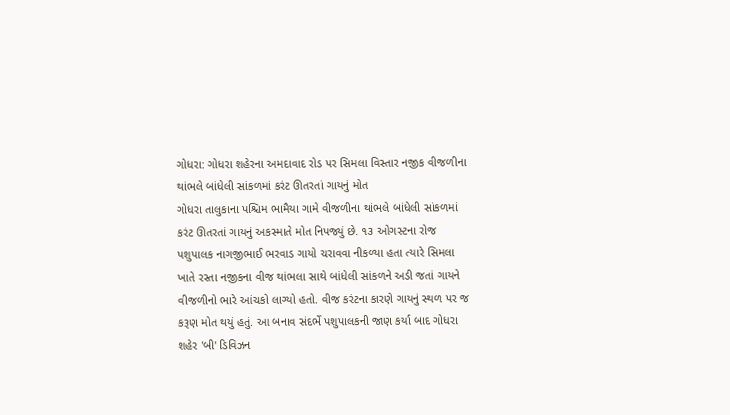ગોધરા: ગોધરા શહેરના અમદાવાદ રોડ પર સિમલા વિસ્તાર નજીક વીજળીના થાંભલે બાંધેલી સાંકળમાં કરંટ ઊતરતાં ગાયનું મોત
ગોધરા તાલુકાના પશ્ચિમ ભામૈયા ગામે વીજળીના થાંભલે બાંધેલી સાંકળમાં કરંટ ઊતરતાં ગાયનું અકસ્માતે મોત નિપજ્યું છે. ૧૩ ઓગસ્ટના રોજ પશુપાલક નાગજીભાઈ ભરવાડ ગાયો ચરાવવા નીકળ્યા હતા ત્યારે સિમલા ખાતે રસ્તા નજીકના વીજ થાંભલા સાથે બાંધેલી સાંકળને અડી જતાં ગાયને વીજળીનો ભારે આંચકો લાગ્યો હતો. વીજ કરંટના કારણે ગાયનું સ્થળ પર જ કરૂણ મોત થયું હતું. આ બનાવ સંદર્ભે પશુપાલકની જાણ કર્યા બાદ ગોધરા શહેર 'બી' ડિવિઝન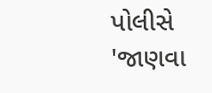પોલીસે 'જાણવા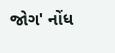જોગ' નોંધ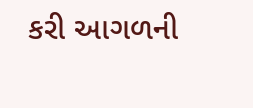કરી આગળની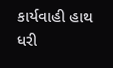કાર્યવાહી હાથ ધરી